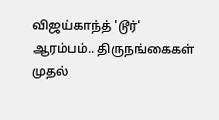விஜய்காந்த் 'டூர்' ஆரம்பம்.. திருநங்கைகள் முதல்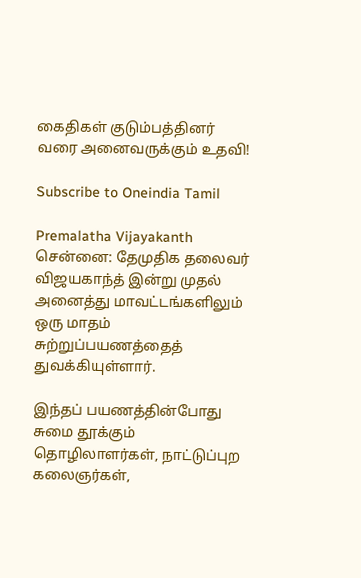கைதிகள் குடும்பத்தினர் வரை அனைவருக்கும் உதவி!

Subscribe to Oneindia Tamil

Premalatha Vijayakanth
சென்னை: தேமுதிக தலைவர் விஜயகாந்த் இன்று முதல் அனைத்து மாவட்டங்களிலும் ஒரு மாதம் சுற்றுப்பயணத்தைத் துவக்கியுள்ளார்.

இந்தப் பயணத்தின்போது சுமை தூக்கும் தொழிலாளர்கள், நாட்டுப்புற கலைஞர்கள்,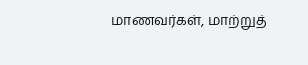மாணவர்கள், மாற்றுத்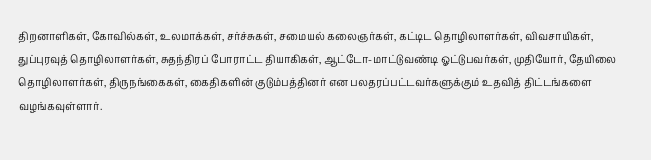திறனாளிகள், கோவில்கள், உலமாக்கள், சர்ச்சுகள், சமையல் கலைஞர்கள், கட்டிட தொழிலாளர்கள், விவசாயிகள், துப்புரவுத் தொழிலாளர்கள், சுதந்திரப் போராட்ட தியாகிகள், ஆட்டோ-மாட்டுவண்டி ஓட்டுபவர்கள், முதியோர், தேயிலை தொழிலாளர்கள், திருநங்கைகள், கைதிகளின் குடும்பத்தினர் என பலதரப்பட்டவர்களுக்கும் உதவித் திட்டங்களை வழங்கவுள்ளார்.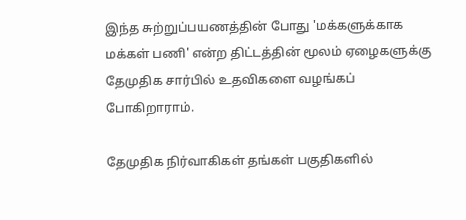இந்த சுற்றுப்பயணத்தின் போது 'மக்களுக்காக மக்கள் பணி' என்ற திட்டத்தின் மூலம் ஏழைகளுக்கு தேமுதிக சார்பில் உதவிகளை வழங்கப் போகிறாராம்.

தேமுதிக நிர்வாகிகள் தங்கள் பகுதிகளில்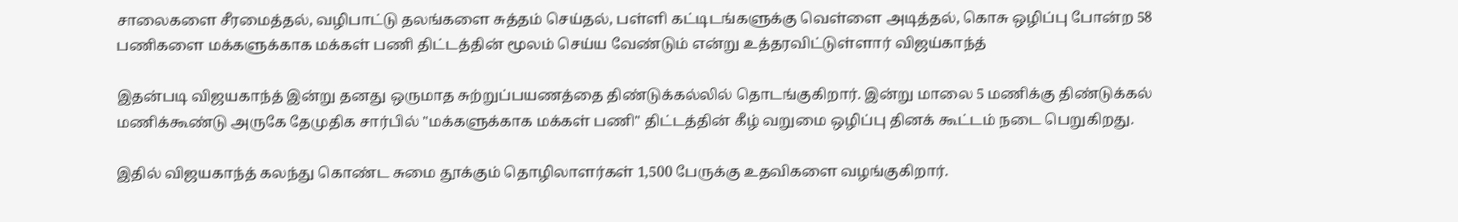சாலைகளை சீரமைத்தல், வழிபாட்டு தலங்களை சுத்தம் செய்தல், பள்ளி கட்டிடங்களுக்கு வெள்ளை அடித்தல், கொசு ஒழிப்பு போன்ற 58 பணிகளை மக்களுக்காக மக்கள் பணி திட்டத்தின் மூலம் செய்ய வேண்டும் என்று உத்தரவிட்டுள்ளார் விஜய்காந்த்

இதன்படி விஜயகாந்த் இன்று தனது ஒருமாத சுற்றுப்பயணத்தை திண்டுக்கல்லில் தொடங்குகிறார். இன்று மாலை 5 மணிக்கு திண்டுக்கல் மணிக்கூண்டு அருகே தேமுதிக சார்பில் "மக்களுக்காக மக்கள் பணி" திட்டத்தின் கீழ் வறுமை ஒழிப்பு தினக் கூட்டம் நடை பெறுகிறது.

இதில் விஜயகாந்த் கலந்து கொண்ட சுமை தூக்கும் தொழிலாளர்கள் 1,500 பேருக்கு உதவிகளை வழங்குகிறார்.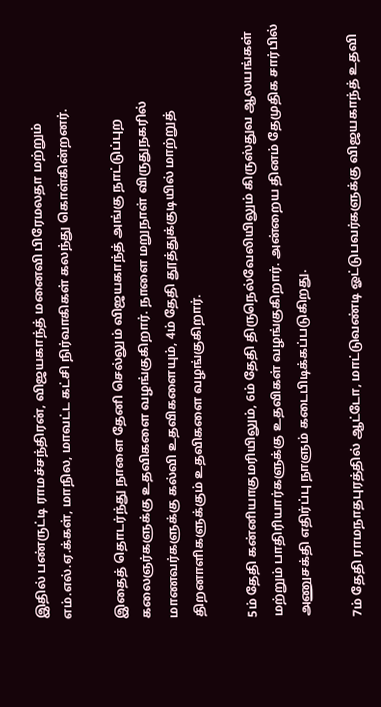இதில் பண்ருட்டி ராமச்சந்திரன், விஜயகாந்த் மனைவி பிரேமலதா மற்றும் எம்.எல்.ஏ.க்கள், மாநில, மாவட்ட கட்சி நிர்வாகிகள் கலந்து கொள்கின்றனர்.

இதைத் தொடர்ந்து நாளை தேனி செல்லும் விஜயகாந்த் அங்கு நாட்டுப்புற கலைஞர்களுக்கு உதவிகளை வழங்குகிறார். நாளை மறுநாள் விருதுநகரில் மாணவர்களுக்கு கல்வி உதவிகளையும், 4ம் தேதி தூத்துக்குடியில் மாற்றுத் திறனாளிகளுக்கும் உதவிகளை வழங்குகிறார்.

5ம் தேதி கன்னியாகுமரியிலும், 6ம் தேதி திருநெல்வேலியிலும் கிருஸ்துவ ஆலயங்கள் மற்றும் பாதிரியார்களுக்கு உதவிகள் வழங்குகிறார். அன்றைய தினம் தேமுதிக சார்பில் அணுசக்தி எதிர்ப்பு நாளும் கடைபிடிக்கப்படுகிறது.

7ம் தேதி ராமநாதபுரத்தில் ஆட்டோ, மாட்டுவண்டி ஓட்டுபவர்களுக்கு விஜயகாந்த் உதவி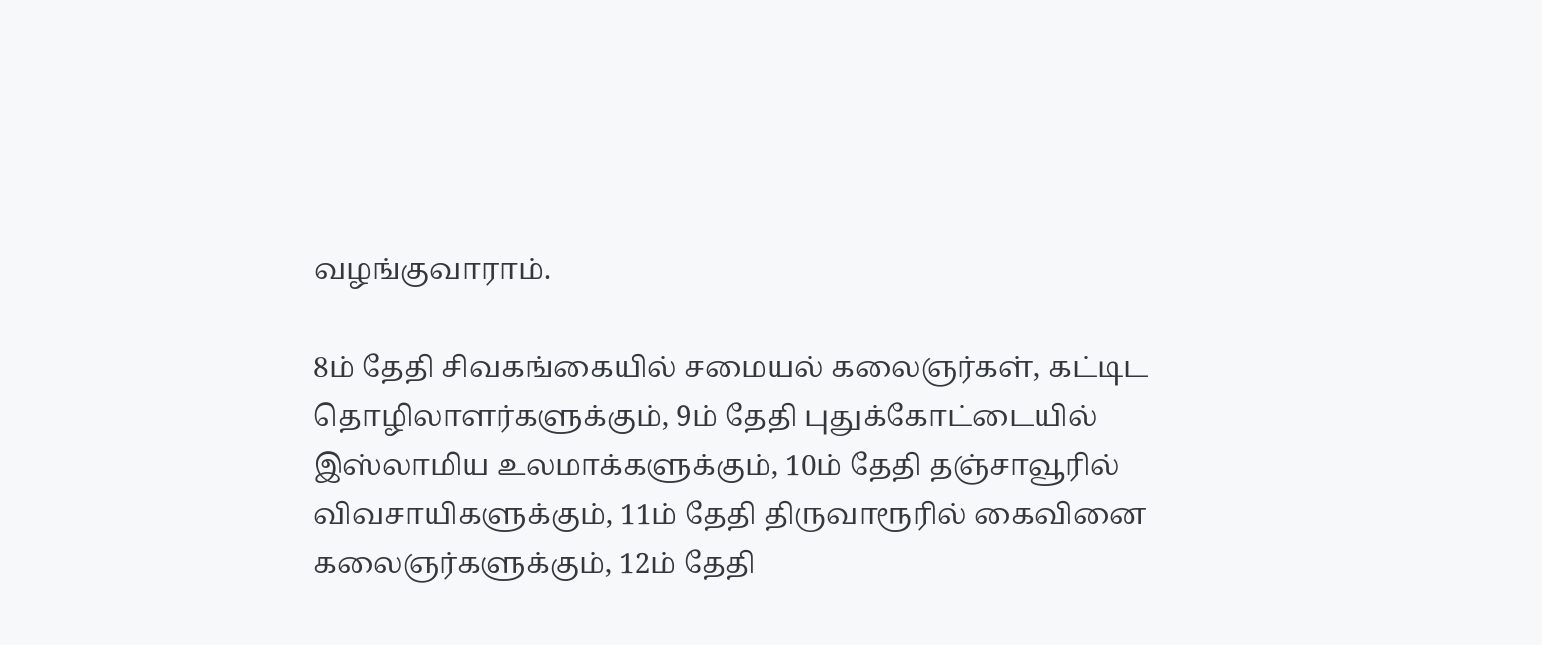வழங்குவாராம்.

8ம் தேதி சிவகங்கையில் சமையல் கலைஞர்கள், கட்டிட தொழிலாளர்களுக்கும், 9ம் தேதி புதுக்கோட்டையில் இஸ்லாமிய உலமாக்களுக்கும், 10ம் தேதி தஞ்சாவூரில் விவசாயிகளுக்கும், 11ம் தேதி திருவாரூரில் கைவினை கலைஞர்களுக்கும், 12ம் தேதி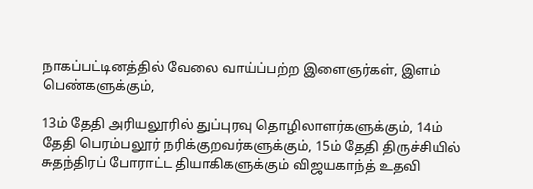நாகப்பட்டினத்தில் வேலை வாய்ப்பற்ற இளைஞர்கள், இளம் பெண்களுக்கும்,

13ம் தேதி அரியலூரில் துப்புரவு தொழிலாளர்களுக்கும், 14ம் தேதி பெரம்பலூர் நரிக்குறவர்களுக்கும், 15ம் தேதி திருச்சியில் சுதந்திரப் போராட்ட தியாகிகளுக்கும் விஜயகாந்த் உதவி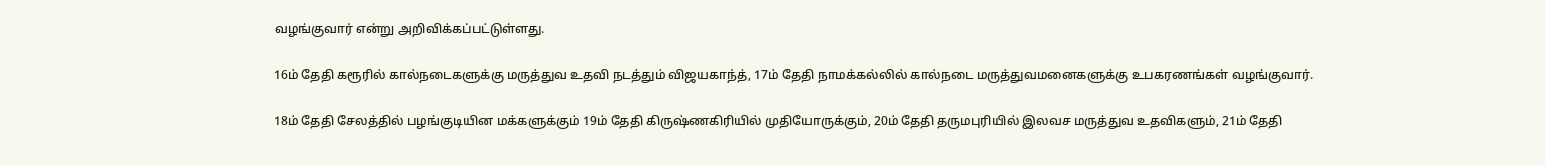வழங்குவார் என்று அறிவிக்கப்பட்டுள்ளது.

16ம் தேதி கரூரில் கால்நடைகளுக்கு மருத்துவ உதவி நடத்தும் விஜயகாந்த், 17ம் தேதி நாமக்கல்லில் கால்நடை மருத்துவமனைகளுக்கு உபகரணங்கள் வழங்குவார்.

18ம் தேதி சேலத்தில் பழங்குடியின மக்களுக்கும் 19ம் தேதி கிருஷ்ணகிரியில் முதியோருக்கும், 20ம் தேதி தருமபுரியில் இலவச மருத்துவ உதவிகளும், 21ம் தேதி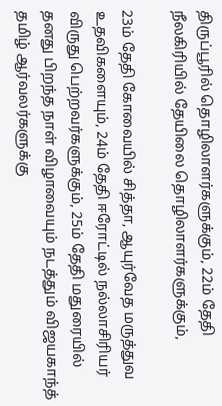திருப்பூரில் தொழிலாளர்களுக்கும், 22ம் தேதி நீலகிரியில் தேயிலை தொழிலாளர்களுக்கும்,

23ம் தேதி கோவையில் சித்தா, ஆயுர்வேத மருத்துவ உதவிகளையும், 24ம் தேதி ஈரோட்டில் நல்லாசிரியர் விருது பெற்றவர்களுக்கும், 25ம் தேதி மதுரையில் தனது பிறந்த நாள் விழாவையும் நடத்தும் விஜயகாந்த் தமிழ் ஆர்வலர்களுக்கு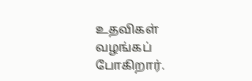உதவிகள் வழங்கப் போகிறார்.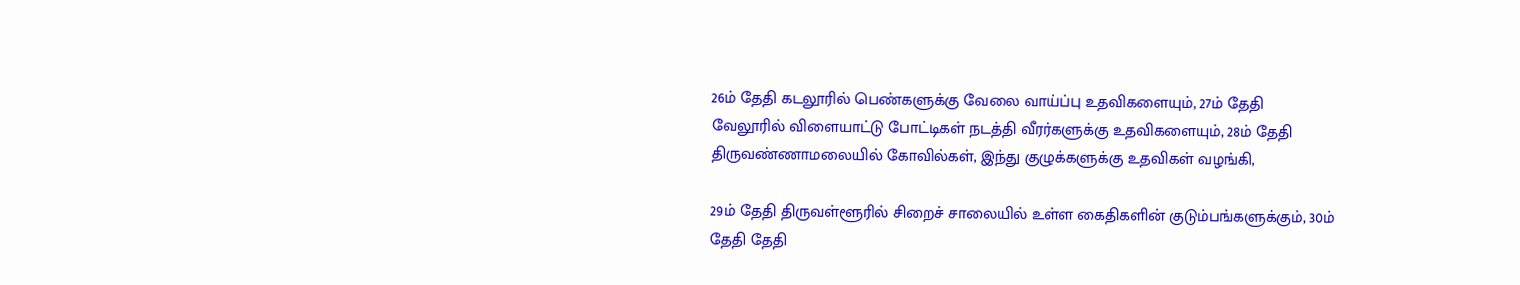26ம் தேதி கடலூரில் பெண்களுக்கு வேலை வாய்ப்பு உதவிகளையும், 27ம் தேதி வேலூரில் விளையாட்டு போட்டிகள் நடத்தி வீரர்களுக்கு உதவிகளையும், 28ம் தேதி திருவண்ணாமலையில் கோவில்கள், இந்து குழுக்களுக்கு உதவிகள் வழங்கி,

29ம் தேதி திருவள்ளூரில் சிறைச் சாலையில் உள்ள கைதிகளின் குடும்பங்களுக்கும், 30ம் தேதி தேதி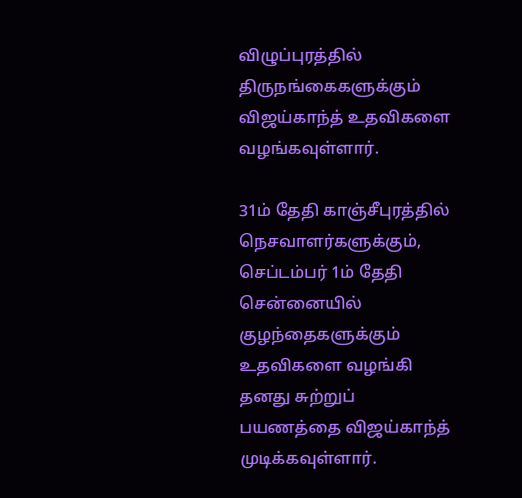விழுப்புரத்தில் திருநங்கைகளுக்கும் விஜய்காந்த் உதவிகளை வழங்கவுள்ளார்.

31ம் தேதி காஞ்சீபுரத்தில் நெசவாளர்களுக்கும், செப்டம்பர் 1ம் தேதி சென்னையில் குழந்தைகளுக்கும் உதவிகளை வழங்கி தனது சுற்றுப் பயணத்தை விஜய்காந்த் முடிக்கவுள்ளார்.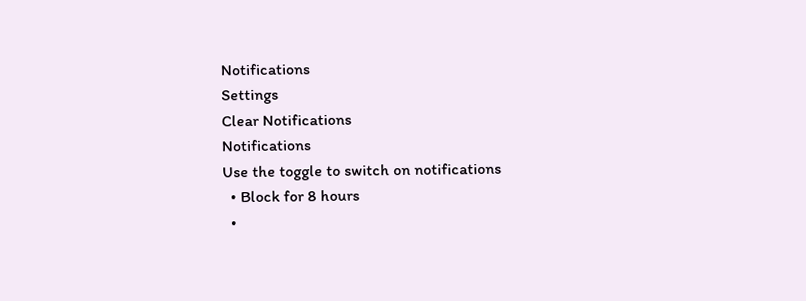Notifications
Settings
Clear Notifications
Notifications
Use the toggle to switch on notifications
  • Block for 8 hours
  •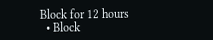Block for 12 hours
  • Block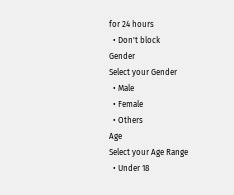for 24 hours
  • Don't block
Gender
Select your Gender
  • Male
  • Female
  • Others
Age
Select your Age Range
  • Under 18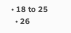• 18 to 25
  • 26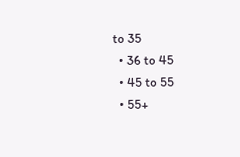to 35
  • 36 to 45
  • 45 to 55
  • 55+